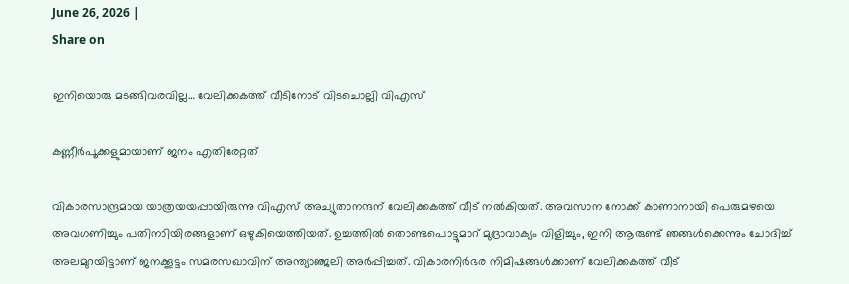June 26, 2026 |
Share on

ഇനിയൊരു മടങ്ങിവരവില്ല… വേലിക്കകത്ത് വീടിനോട് വിടചൊല്ലി വിഎസ്

കണ്ണീര്‍പൂക്കളുമായാണ് ജനം എതിരേറ്റത്

വികാരസാന്ദ്രമായ യാത്രയയപ്പായിരുന്നു വിഎസ് അച്യുതാനന്ദന് വേലിക്കകത്ത് വീട്‌ നല്‍കിയത്. അവസാന നോക്ക് കാണാനായി പെരുമഴയെ അവഗണിച്ചും പതിനാിയിരങ്ങളാണ് ഒഴുകിയെത്തിയത്. ഉച്ചത്തില്‍ തൊണ്ടപൊട്ടുമാറ് മുദ്രാവാക്യം വിളിച്ചും, ഇനി ആരുണ്ട് ഞങ്ങള്‍ക്കെന്നും ചോദിച്ച് അലമുറയിട്ടാണ് ജനക്കൂട്ടം സമരസഖാവിന് അന്ത്യാഞ്ജലി അര്‍പ്പിച്ചത്. വികാരനിർഭര നിമിഷങ്ങൾക്കാണ് വേലിക്കകത്ത് വീട്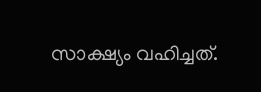സാക്ഷ്യം വഹിച്ചത്.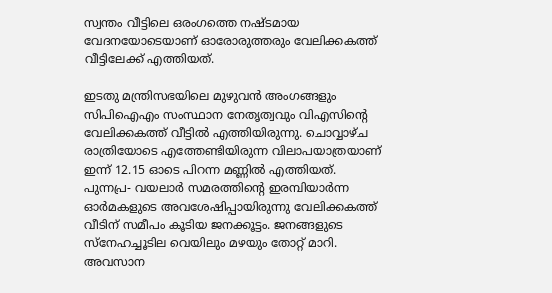സ്വന്തം വീട്ടിലെ ഒരംഗത്തെ നഷ്ടമായ വേദനയോടെയാണ് ഓരോരുത്തരും വേലിക്കകത്ത് വീട്ടിലേക്ക് എത്തിയത്.

ഇടതു മന്ത്രിസഭയിലെ മുഴുവന്‍ അംഗങ്ങളും സിപിഐഎം സംസ്ഥാന നേതൃത്വവും വിഎസിന്റെ വേലിക്കകത്ത് വീട്ടില്‍ എത്തിയിരുന്നു. ചൊവ്വാഴ്ച രാത്രിയോടെ എത്തേണ്ടിയിരുന്ന വിലാപയാത്രയാണ് ഇന്ന് 12.15 ഓടെ പിറന്ന മണ്ണില്‍ എത്തിയത്. പുന്നപ്ര- വയലാര്‍ സമരത്തിന്റെ ഇരമ്പിയാര്‍ന്ന ഓര്‍മകളുടെ അവശേഷിപ്പായിരുന്നു വേലിക്കകത്ത് വീടിന് സമീപം കൂടിയ ജനക്കൂട്ടം. ജനങ്ങളുടെ സ്‌നേഹച്ചൂടില വെയിലും മഴയും തോറ്റ് മാറി. അവസാന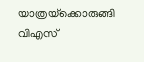യാത്രയ്‌ക്കൊരുങ്ങി വിഎസ്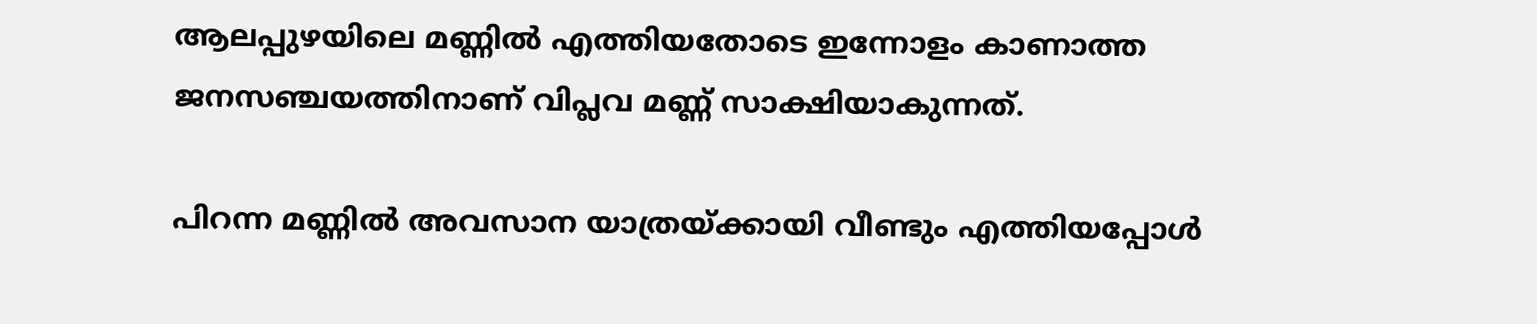ആലപ്പുഴയിലെ മണ്ണില്‍ എത്തിയതോടെ ഇന്നോളം കാണാത്ത ജനസഞ്ചയത്തിനാണ് വിപ്ലവ മണ്ണ് സാക്ഷിയാകുന്നത്.

പിറന്ന മണ്ണില്‍ അവസാന യാത്രയ്ക്കായി വീണ്ടും എത്തിയപ്പോള്‍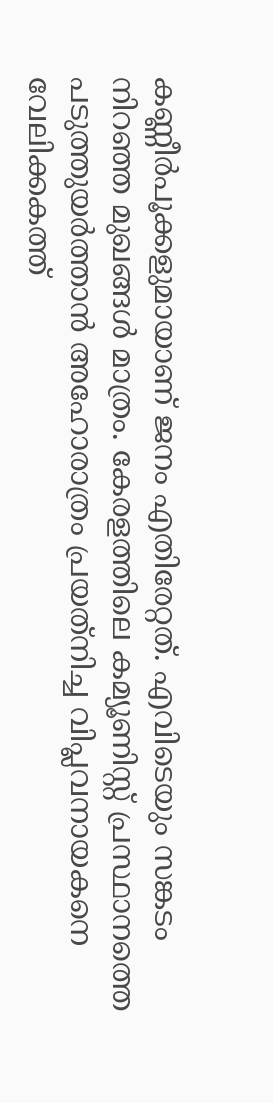കണ്ണീര്‍പൂക്കളുമായാണ് ജനം എതിരേറ്റത്. എവിടെയും സങ്കടം നിറഞ്ഞ മുഖങ്ങള്‍ മാത്രം. കേരളത്തിലെ കമ്യൂണിസ്റ്റ് പ്രസ്ഥാനത്തെ പടുത്തുയര്‍ത്താന്‍ അഹോരാത്രം പ്രയത്‌നിച്ച വിപ്ലവനായകനെ വേലിക്കകത്ത്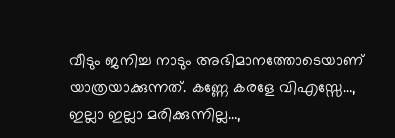വീടും ജനിച്ച നാടും അഭിമാനത്തോടെയാണ് യാത്രയാക്കുന്നത്. കണ്ണേ കരളേ വിഎസ്സേ…, ഇല്ലാ ഇല്ലാ മരിക്കുന്നില്ല…,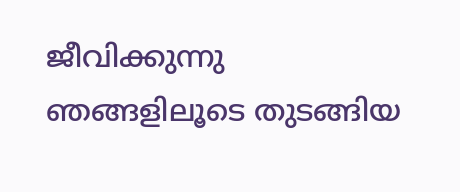ജീവിക്കുന്നു ഞങ്ങളിലൂടെ തുടങ്ങിയ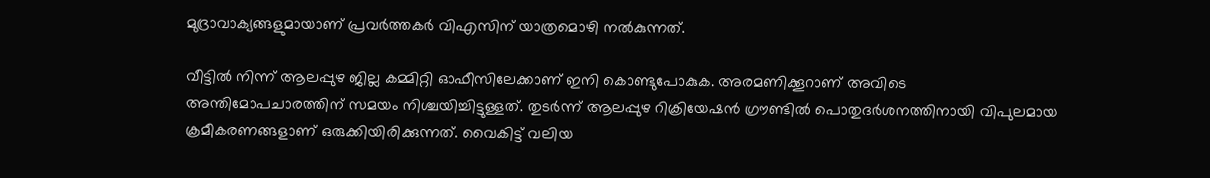മുദ്രാവാക്യങ്ങളുമായാണ് പ്രവര്‍ത്തകര്‍ വിഎസിന് യാത്രമൊഴി നല്‍കുന്നത്.

വീട്ടില്‍ നിന്ന് ആലപ്പുഴ ജില്ല കമ്മിറ്റി ഓഫീസിലേക്കാണ് ഇനി കൊണ്ടുപോകുക. അരമണിക്കൂറാണ് അവിടെ അന്തിമോപചാരത്തിന് സമയം നിശ്ചയിച്ചിട്ടുള്ളത്. തുടര്‍ന്ന് ആലപ്പുഴ റിക്രിയേഷന്‍ ഗ്രൗണ്ടില്‍ പൊതുദര്‍ശനത്തിനായി വിപുലമായ ക്രമീകരണങ്ങളാണ് ഒരുക്കിയിരിക്കുന്നത്. വൈകിട്ട് വലിയ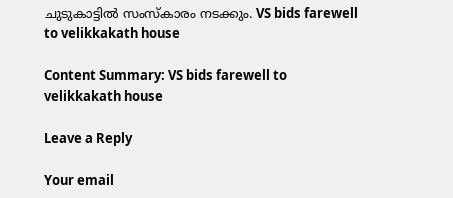ചുടുകാട്ടില്‍ സംസ്‌കാരം നടക്കും. VS bids farewell to velikkakath house

Content Summary: VS bids farewell to velikkakath house

Leave a Reply

Your email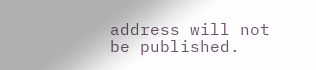address will not be published.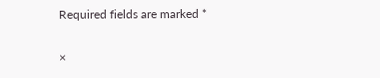Required fields are marked *

×